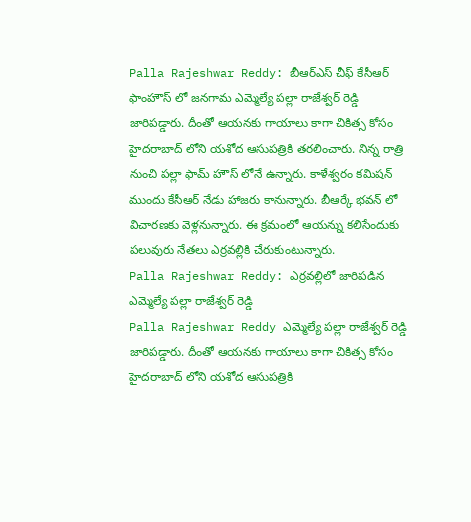Palla Rajeshwar Reddy: బీఆర్ఎస్ చీఫ్ కేసీఆర్ ఫాంహౌస్ లో జనగామ ఎమ్మెల్యే పల్లా రాజేశ్వర్ రెడ్డి జారిపడ్డారు. దీంతో ఆయనకు గాయాలు కాగా చికిత్స కోసం హైదరాబాద్ లోని యశోద ఆసుపత్రికి తరలించారు. నిన్న రాత్రి నుంచి పల్లా ఫామ్ హౌస్ లోనే ఉన్నారు. కాళేశ్వరం కమిషన్ ముందు కేసీఆర్ నేడు హాజరు కానున్నారు. బీఆర్కే భవన్ లో విచారణకు వెళ్లనున్నారు. ఈ క్రమంలో ఆయన్ను కలిసేందుకు పలువురు నేతలు ఎర్రవల్లికి చేరుకుంటున్నారు.
Palla Rajeshwar Reddy: ఎర్రవల్లిలో జారిపడిన ఎమ్మెల్యే పల్లా రాజేశ్వర్ రెడ్డి
Palla Rajeshwar Reddy ఎమ్మెల్యే పల్లా రాజేశ్వర్ రెడ్డి జారిపడ్డారు. దీంతో ఆయనకు గాయాలు కాగా చికిత్స కోసం హైదరాబాద్ లోని యశోద ఆసుపత్రికి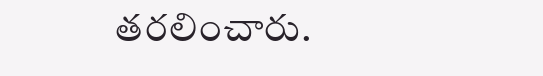తరలించారు.